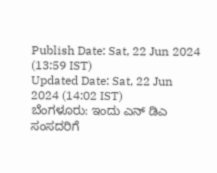Publish Date: Sat, 22 Jun 2024 (13:59 IST)
Updated Date: Sat, 22 Jun 2024 (14:02 IST)
ಬೆಂಗಳೂರು: ಇಂದು ಎನ್ ಡಿಎ ಸಂಸದರಿಗೆ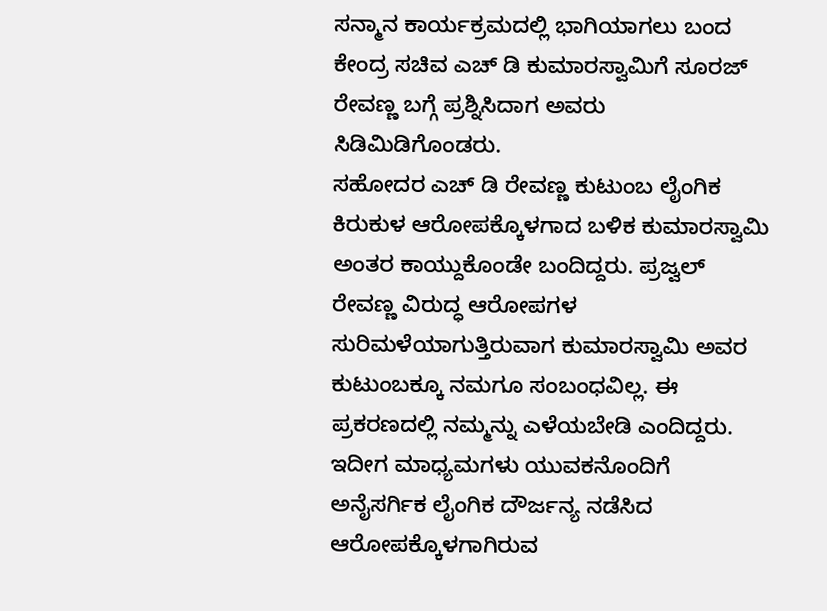ಸನ್ಮಾನ ಕಾರ್ಯಕ್ರಮದಲ್ಲಿ ಭಾಗಿಯಾಗಲು ಬಂದ ಕೇಂದ್ರ ಸಚಿವ ಎಚ್ ಡಿ ಕುಮಾರಸ್ವಾಮಿಗೆ ಸೂರಜ್ ರೇವಣ್ಣ ಬಗ್ಗೆ ಪ್ರಶ್ನಿಸಿದಾಗ ಅವರು ಸಿಡಿಮಿಡಿಗೊಂಡರು.
ಸಹೋದರ ಎಚ್ ಡಿ ರೇವಣ್ಣ ಕುಟುಂಬ ಲೈಂಗಿಕ ಕಿರುಕುಳ ಆರೋಪಕ್ಕೊಳಗಾದ ಬಳಿಕ ಕುಮಾರಸ್ವಾಮಿ ಅಂತರ ಕಾಯ್ದುಕೊಂಡೇ ಬಂದಿದ್ದರು. ಪ್ರಜ್ವಲ್ ರೇವಣ್ಣ ವಿರುದ್ಧ ಆರೋಪಗಳ ಸುರಿಮಳೆಯಾಗುತ್ತಿರುವಾಗ ಕುಮಾರಸ್ವಾಮಿ ಅವರ ಕುಟುಂಬಕ್ಕೂ ನಮಗೂ ಸಂಬಂಧವಿಲ್ಲ. ಈ ಪ್ರಕರಣದಲ್ಲಿ ನಮ್ಮನ್ನು ಎಳೆಯಬೇಡಿ ಎಂದಿದ್ದರು.
ಇದೀಗ ಮಾಧ್ಯಮಗಳು ಯುವಕನೊಂದಿಗೆ ಅನೈಸರ್ಗಿಕ ಲೈಂಗಿಕ ದೌರ್ಜನ್ಯ ನಡೆಸಿದ ಆರೋಪಕ್ಕೊಳಗಾಗಿರುವ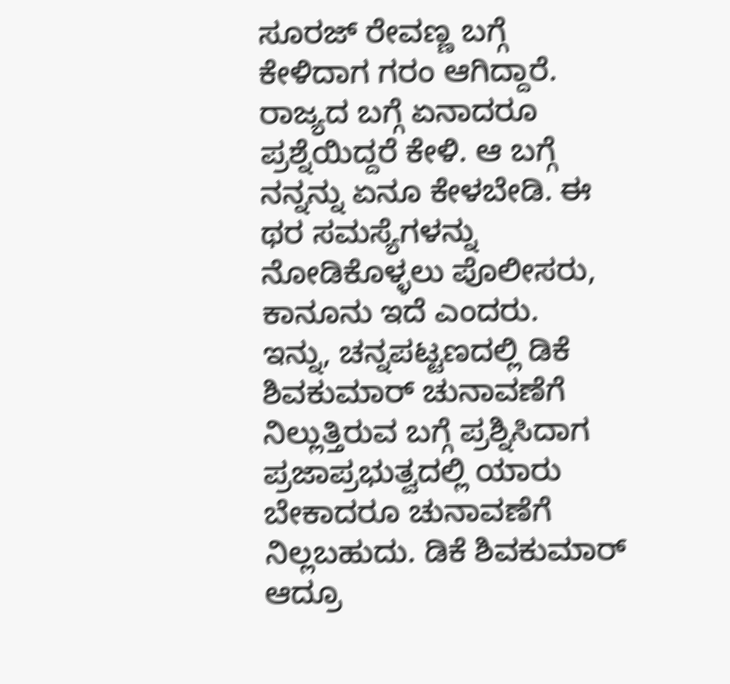ಸೂರಜ್ ರೇವಣ್ಣ ಬಗ್ಗೆ ಕೇಳಿದಾಗ ಗರಂ ಆಗಿದ್ದಾರೆ. ರಾಜ್ಯದ ಬಗ್ಗೆ ಏನಾದರೂ ಪ್ರಶ್ನೆಯಿದ್ದರೆ ಕೇಳಿ. ಆ ಬಗ್ಗೆ ನನ್ನನ್ನು ಏನೂ ಕೇಳಬೇಡಿ. ಈ ಥರ ಸಮಸ್ಯೆಗಳನ್ನು ನೋಡಿಕೊಳ್ಳಲು ಪೊಲೀಸರು, ಕಾನೂನು ಇದೆ ಎಂದರು.
ಇನ್ನು, ಚನ್ನಪಟ್ಟಣದಲ್ಲಿ ಡಿಕೆ ಶಿವಕುಮಾರ್ ಚುನಾವಣೆಗೆ ನಿಲ್ಲುತ್ತಿರುವ ಬಗ್ಗೆ ಪ್ರಶ್ನಿಸಿದಾಗ ಪ್ರಜಾಪ್ರಭುತ್ವದಲ್ಲಿ ಯಾರು ಬೇಕಾದರೂ ಚುನಾವಣೆಗೆ ನಿಲ್ಲಬಹುದು. ಡಿಕೆ ಶಿವಕುಮಾರ್ ಆದ್ರೂ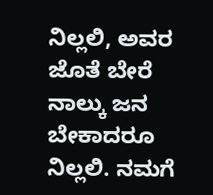ನಿಲ್ಲಲಿ, ಅವರ ಜೊತೆ ಬೇರೆ ನಾಲ್ಕು ಜನ ಬೇಕಾದರೂ ನಿಲ್ಲಲಿ. ನಮಗೆ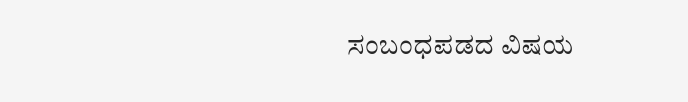ಸಂಬಂಧಪಡದ ವಿಷಯ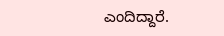ಎಂದಿದ್ದಾರೆ.